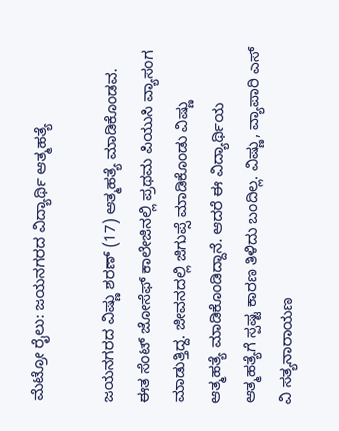ಮೆಟ್ರೋ ರೈಲು: ಜಯನಗರದ ವಿದ್ಯಾರ್ಥಿ ಆತ್ಮಹತ್ಯೆ

ಜಯನಗರದ ವಿಷ್ಣು ಶರಣ್ (17) ಆತ್ಮಹತ್ಯೆ ಮಾಡಿಕೊಂಡವ. ಈತ ಸೆಂಟ್ ಜೋಸೆಫ್ ಕಾಲೇಜಿನಲ್ಲಿ ಪ್ರಥಮ ಪಿಯುಸಿ ವ್ಯಾಸಂಗ ಮಾಡುತ್ತಿದ್ದ. ಜೀವನದಲ್ಲಿ ಜಿಗುಪ್ಸೆ ಮಾಡಿಕೊಂಡು ವಿಷ್ಣು ಆತ್ಮಹತ್ಯೆ ಮಾಡಿಕೊಂಡಿದ್ದಾನೆ. ಆದರೆ ಈ ವಿದ್ಯಾರ್ಥಿಯ ಆತ್ಮಹತ್ಯೆಗೆ ಸ್ಪಷ್ಟ ಕಾರಣ ತಿಳಿದು ಬಂದಿಲ್ಲ. ವಿಷ್ಣು, ವ್ಯಾಪಾರಿ ಎಸ್ ವಿ ಸತ್ಯನಾರಾಯಣ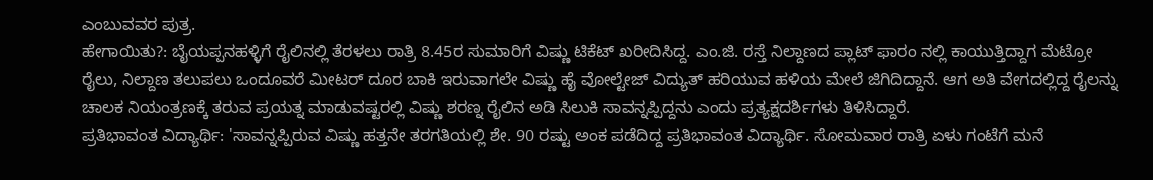ಎಂಬುವವರ ಪುತ್ರ.
ಹೇಗಾಯಿತು?: ಬೈಯಪ್ಪನಹಳ್ಳಿಗೆ ರೈಲಿನಲ್ಲಿ ತೆರಳಲು ರಾತ್ರಿ 8.45ರ ಸುಮಾರಿಗೆ ವಿಷ್ಣು ಟಿಕೆಟ್ ಖರೀದಿಸಿದ್ದ. ಎಂ.ಜಿ. ರಸ್ತೆ ನಿಲ್ದಾಣದ ಪ್ಲಾಟ್ ಫಾರಂ ನಲ್ಲಿ ಕಾಯುತ್ತಿದ್ದಾಗ ಮೆಟ್ರೋ ರೈಲು, ನಿಲ್ದಾಣ ತಲುಪಲು ಒಂದೂವರೆ ಮೀಟರ್ ದೂರ ಬಾಕಿ ಇರುವಾಗಲೇ ವಿಷ್ಣು ಹೈ ವೋಲ್ಟೇಜ್ ವಿದ್ಯುತ್ ಹರಿಯುವ ಹಳಿಯ ಮೇಲೆ ಜಿಗಿದಿದ್ದಾನೆ. ಆಗ ಅತಿ ವೇಗದಲ್ಲಿದ್ದ ರೈಲನ್ನು ಚಾಲಕ ನಿಯಂತ್ರಣಕ್ಕೆ ತರುವ ಪ್ರಯತ್ನ ಮಾಡುವಷ್ಟರಲ್ಲಿ ವಿಷ್ಣು ಶರಣ್ನ ರೈಲಿನ ಅಡಿ ಸಿಲುಕಿ ಸಾವನ್ನಪ್ಪಿದ್ದನು ಎಂದು ಪ್ರತ್ಯಕ್ಷದರ್ಶಿಗಳು ತಿಳಿಸಿದ್ದಾರೆ.
ಪ್ರತಿಭಾವಂತ ವಿದ್ಯಾರ್ಥಿ: 'ಸಾವನ್ನಪ್ಪಿರುವ ವಿಷ್ಣು ಹತ್ತನೇ ತರಗತಿಯಲ್ಲಿ ಶೇ. 90 ರಷ್ಟು ಅಂಕ ಪಡೆದಿದ್ದ ಪ್ರತಿಭಾವಂತ ವಿದ್ಯಾರ್ಥಿ. ಸೋಮವಾರ ರಾತ್ರಿ ಏಳು ಗಂಟೆಗೆ ಮನೆ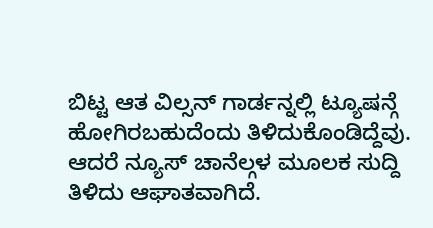ಬಿಟ್ಟ ಆತ ವಿಲ್ಸನ್ ಗಾರ್ಡನ್ನಲ್ಲಿ ಟ್ಯೂಷನ್ಗೆ ಹೋಗಿರಬಹುದೆಂದು ತಿಳಿದುಕೊಂಡಿದ್ದೆವು. ಆದರೆ ನ್ಯೂಸ್ ಚಾನೆಲ್ಗಳ ಮೂಲಕ ಸುದ್ದಿ ತಿಳಿದು ಆಘಾತವಾಗಿದೆ.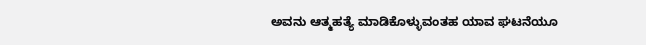ಅವನು ಆತ್ಮಹತ್ಯೆ ಮಾಡಿಕೊಳ್ಳುವಂತಹ ಯಾವ ಘಟನೆಯೂ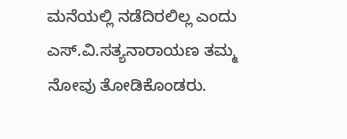ಮನೆಯಲ್ಲಿ ನಡೆದಿರಲಿಲ್ಲ ಎಂದು ಎಸ್.ವಿ.ಸತ್ಯನಾರಾಯಣ ತಮ್ಮ ನೋವು ತೋಡಿಕೊಂಡರು.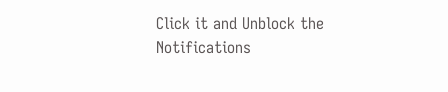Click it and Unblock the Notifications